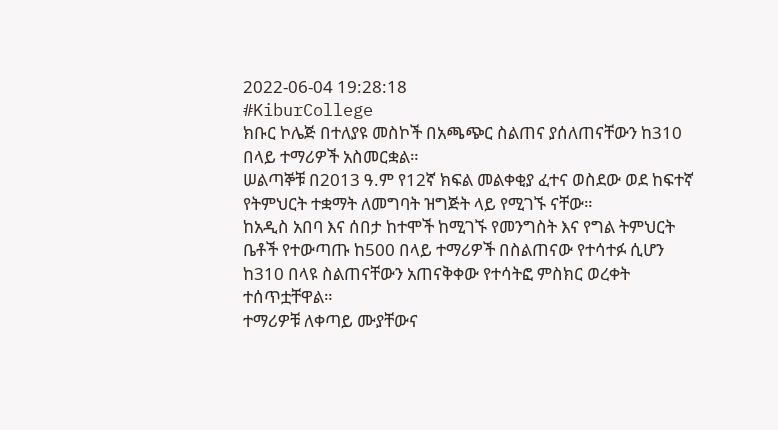2022-06-04 19:28:18
#KiburCollege
ክቡር ኮሌጅ በተለያዩ መስኮች በአጫጭር ስልጠና ያሰለጠናቸውን ከ310 በላይ ተማሪዎች አስመርቋል።
ሠልጣኞቹ በ2013 ዓ.ም የ12ኛ ክፍል መልቀቂያ ፈተና ወስደው ወደ ከፍተኛ የትምህርት ተቋማት ለመግባት ዝግጅት ላይ የሚገኙ ናቸው።
ከአዲስ አበባ እና ሰበታ ከተሞች ከሚገኙ የመንግስት እና የግል ትምህርት ቤቶች የተውጣጡ ከ500 በላይ ተማሪዎች በስልጠናው የተሳተፉ ሲሆን ከ310 በላዩ ስልጠናቸውን አጠናቅቀው የተሳትፎ ምስክር ወረቀት ተሰጥቷቸዋል።
ተማሪዎቹ ለቀጣይ ሙያቸውና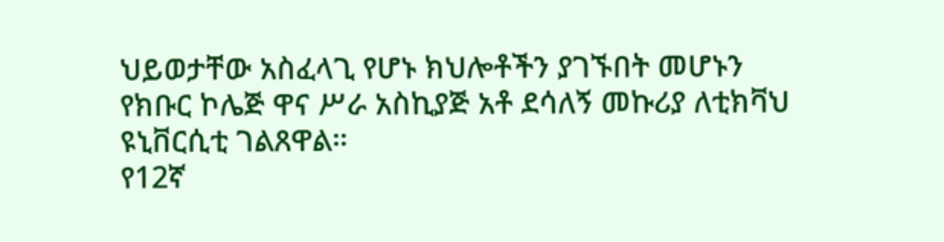ህይወታቸው አስፈላጊ የሆኑ ክህሎቶችን ያገኙበት መሆኑን የክቡር ኮሌጅ ዋና ሥራ አስኪያጅ አቶ ደሳለኝ መኩሪያ ለቲክቫህ ዩኒቨርሲቲ ገልጸዋል።
የ12ኛ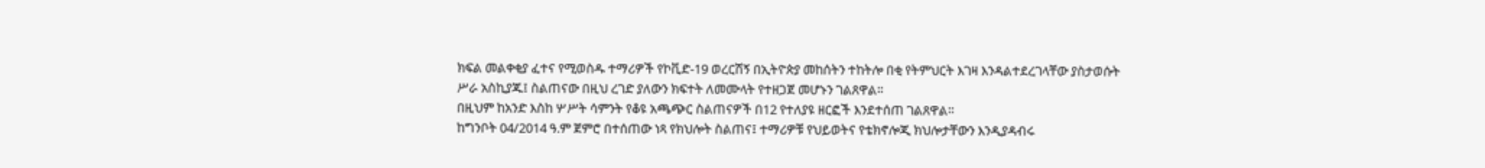ክፍል መልቀቂያ ፈተና የሚወስዱ ተማሪዎች የኮቪድ-19 ወረርሽኝ በኢትዮጵያ መከሰትን ተከትሎ በቂ የትምህርት እገዛ እንዳልተደረገላቸው ያስታወሱት ሥራ አስኪያጁ፤ ስልጠናው በዚህ ረገድ ያለውን ክፍተት ለመሙላት የተዘጋጀ መሆኑን ገልጸዋል።
በዚህም ከአንድ እስከ ሦሥት ሳምንት የቆዩ አጫጭር ስልጠናዎች በ12 የተለያዩ ዘርፎች እንደተሰጠ ገልጸዋል።
ከግንቦት 04/2014 ዓ.ም ጀምሮ በተሰጠው ነጻ የክህሎት ስልጠና፤ ተማሪዎቹ የህይወትና የቴክኖሎጂ ክህሎታቸውን እንዲያዳብሩ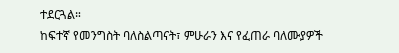ተደርጓል።
ከፍተኛ የመንግስት ባለስልጣናት፣ ምሁራን እና የፈጠራ ባለሙያዎች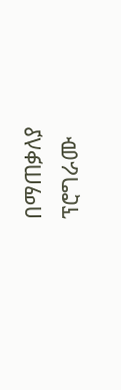በማጠቃለያ ፕሮግራሙ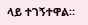ላይ ተገኝተዋል።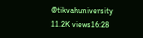@tikvahuniversity
11.2K views16:28